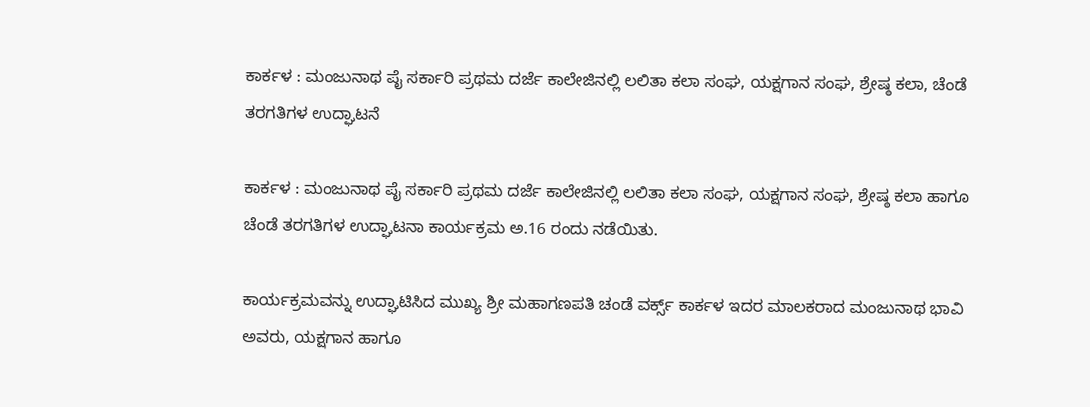ಕಾರ್ಕಳ : ಮಂಜುನಾಥ ಪೈ ಸರ್ಕಾರಿ ಪ್ರಥಮ ದರ್ಜೆ ಕಾಲೇಜಿನಲ್ಲಿ ಲಲಿತಾ ಕಲಾ ಸಂಘ, ಯಕ್ಷಗಾನ ಸಂಘ, ಶ್ರೇಷ್ಠ ಕಲಾ, ಚೆಂಡೆ ತರಗತಿಗಳ ಉದ್ಘಾಟನೆ

ಕಾರ್ಕಳ : ಮಂಜುನಾಥ ಪೈ ಸರ್ಕಾರಿ ಪ್ರಥಮ ದರ್ಜೆ ಕಾಲೇಜಿನಲ್ಲಿ ಲಲಿತಾ ಕಲಾ ಸಂಘ, ಯಕ್ಷಗಾನ ಸಂಘ, ಶ್ರೇಷ್ಠ ಕಲಾ ಹಾಗೂ ಚೆಂಡೆ ತರಗತಿಗಳ ಉದ್ಘಾಟನಾ ಕಾರ್ಯಕ್ರಮ ಅ.16 ರಂದು ನಡೆಯಿತು.

ಕಾರ್ಯಕ್ರಮವನ್ನು ಉದ್ಘಾಟಿಸಿದ ಮುಖ್ಯ ಶ್ರೀ ಮಹಾಗಣಪತಿ ಚಂಡೆ ವರ್ಕ್ಸ್ ಕಾರ್ಕಳ ಇದರ ಮಾಲಕರಾದ ಮಂಜುನಾಥ ಭಾವಿ ಅವರು, ಯಕ್ಷಗಾನ ಹಾಗೂ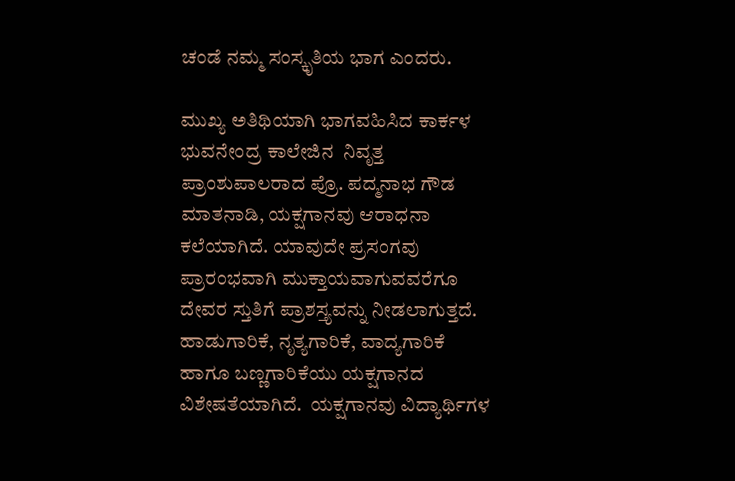ಚಂಡೆ ನಮ್ಮ ಸಂಸ್ಕೃತಿಯ ಭಾಗ ಎಂದರು.

ಮುಖ್ಯ ಅತಿಥಿಯಾಗಿ ಭಾಗವಹಿಸಿದ ಕಾರ್ಕಳ  ಭುವನೇಂದ್ರ ಕಾಲೇಜಿನ  ನಿವೃತ್ತ ಪ್ರಾಂಶುಪಾಲರಾದ ಪ್ರೊ. ಪದ್ಮನಾಭ ಗೌಡ ಮಾತನಾಡಿ, ಯಕ್ಷಗಾನವು ಆರಾಧನಾ ಕಲೆಯಾಗಿದೆ. ಯಾವುದೇ ಪ್ರಸಂಗವು ಪ್ರಾರಂಭವಾಗಿ ಮುಕ್ತಾಯವಾಗುವವರೆಗೂ ದೇವರ ಸ್ತುತಿಗೆ ಪ್ರಾಶಸ್ತ್ಯವನ್ನು ನೀಡಲಾಗುತ್ತದೆ. ಹಾಡುಗಾರಿಕೆ, ನೃತ್ಯಗಾರಿಕೆ, ವಾದ್ಯಗಾರಿಕೆ ಹಾಗೂ ಬಣ್ಣಗಾರಿಕೆಯು ಯಕ್ಷಗಾನದ ವಿಶೇಷತೆಯಾಗಿದೆ.  ಯಕ್ಷಗಾನವು ವಿದ್ಯಾರ್ಥಿಗಳ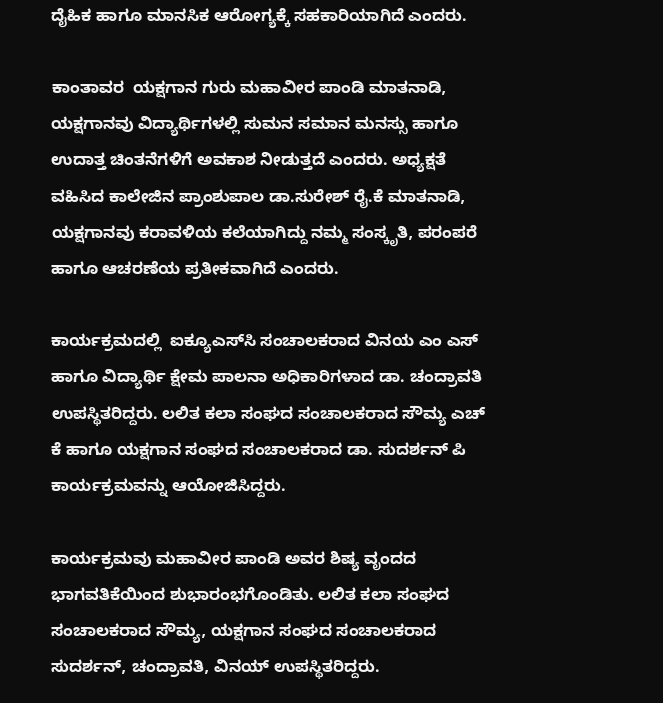ದೈಹಿಕ ಹಾಗೂ ಮಾನಸಿಕ ಆರೋಗ್ಯಕ್ಕೆ ಸಹಕಾರಿಯಾಗಿದೆ ಎಂದರು.

ಕಾಂತಾವರ  ಯಕ್ಷಗಾನ ಗುರು ಮಹಾವೀರ ಪಾಂಡಿ ಮಾತನಾಡಿ, ಯಕ್ಷಗಾನವು ವಿದ್ಯಾರ್ಥಿಗಳಲ್ಲಿ ಸುಮನ ಸಮಾನ ಮನಸ್ಸು ಹಾಗೂ ಉದಾತ್ತ ಚಿಂತನೆಗಳಿಗೆ ಅವಕಾಶ ನೀಡುತ್ತದೆ ಎಂದರು. ಅಧ್ಯಕ್ಷತೆ ವಹಿಸಿದ ಕಾಲೇಜಿನ ಪ್ರಾಂಶುಪಾಲ ಡಾ.ಸುರೇಶ್ ರೈ.ಕೆ ಮಾತನಾಡಿ, ಯಕ್ಷಗಾನವು ಕರಾವಳಿಯ ಕಲೆಯಾಗಿದ್ದು ನಮ್ಮ ಸಂಸ್ಕೃತಿ, ಪರಂಪರೆ ಹಾಗೂ ಆಚರಣೆಯ ಪ್ರತೀಕವಾಗಿದೆ ಎಂದರು.

ಕಾರ್ಯಕ್ರಮದಲ್ಲಿ  ಐಕ್ಯೂಎಸ್‌ಸಿ ಸಂಚಾಲಕರಾದ ವಿನಯ ಎಂ ಎಸ್ ಹಾಗೂ ವಿದ್ಯಾರ್ಥಿ ಕ್ಷೇಮ ಪಾಲನಾ ಅಧಿಕಾರಿಗಳಾದ ಡಾ. ಚಂದ್ರಾವತಿ ಉಪಸ್ಥಿತರಿದ್ದರು. ಲಲಿತ ಕಲಾ ಸಂಘದ ಸಂಚಾಲಕರಾದ ಸೌಮ್ಯ ಎಚ್ ಕೆ ಹಾಗೂ ಯಕ್ಷಗಾನ ಸಂಘದ ಸಂಚಾಲಕರಾದ ಡಾ. ಸುದರ್ಶನ್ ಪಿ ಕಾರ್ಯಕ್ರಮವನ್ನು ಆಯೋಜಿಸಿದ್ದರು.

ಕಾರ್ಯಕ್ರಮವು ಮಹಾವೀರ ಪಾಂಡಿ ಅವರ ಶಿಷ್ಯ ವೃಂದದ ಭಾಗವತಿಕೆಯಿಂದ ಶುಭಾರಂಭಗೊಂಡಿತು. ಲಲಿತ ಕಲಾ ಸಂಘದ ಸಂಚಾಲಕರಾದ ಸೌಮ್ಯ, ಯಕ್ಷಗಾನ ಸಂಘದ ಸಂಚಾಲಕರಾದ ಸುದರ್ಶನ್, ಚಂದ್ರಾವತಿ, ವಿನಯ್ ಉಪಸ್ಥಿತರಿದ್ದರು.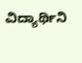ವಿದ್ಯಾರ್ಥಿನಿ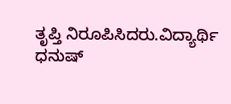ತೃಪ್ತಿ ನಿರೂಪಿಸಿದರು.ವಿದ್ಯಾರ್ಥಿ ಧನುಷ್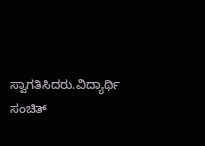ಸ್ವಾಗತಿಸಿದರು.ವಿದ್ಯಾರ್ಥಿ ಸಂಚಿತ್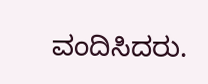ವಂದಿಸಿದರು.